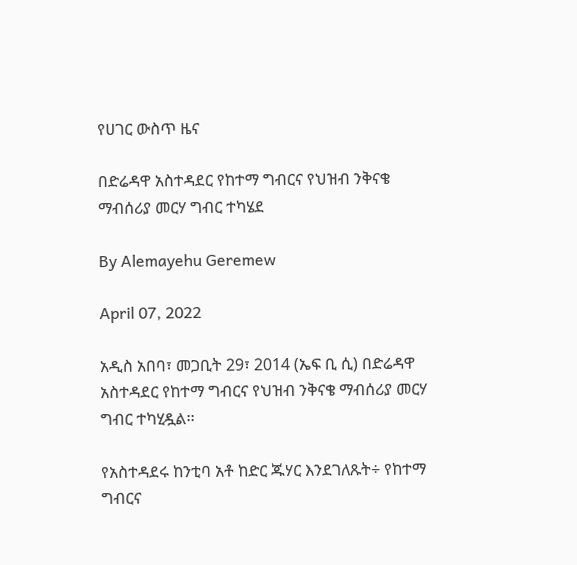የሀገር ውስጥ ዜና

በድሬዳዋ አስተዳደር የከተማ ግብርና የህዝብ ንቅናቄ ማብሰሪያ መርሃ ግብር ተካሄደ

By Alemayehu Geremew

April 07, 2022

አዲስ አበባ፣ መጋቢት 29፣ 2014 (ኤፍ ቢ ሲ) በድሬዳዋ አስተዳደር የከተማ ግብርና የህዝብ ንቅናቄ ማብሰሪያ መርሃ ግብር ተካሂዷል፡፡

የአስተዳደሩ ከንቲባ አቶ ከድር ጁሃር እንደገለጹት÷ የከተማ ግብርና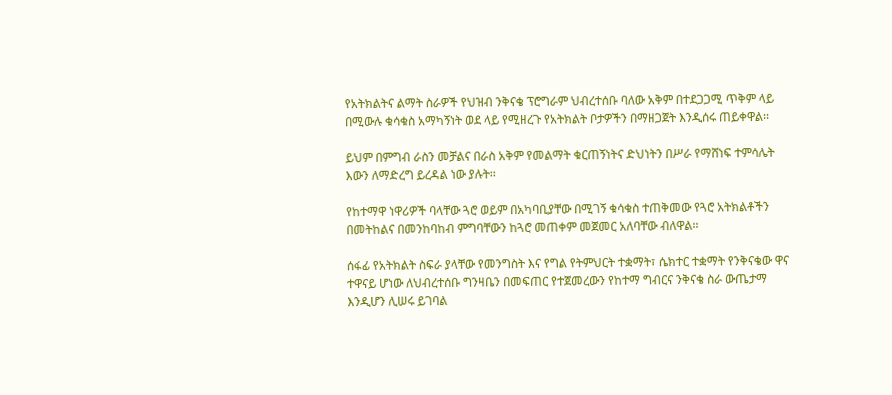የአትክልትና ልማት ስራዎች የህዝብ ንቅናቄ ፕሮግራም ህብረተሰቡ ባለው አቅም በተደጋጋሚ ጥቅም ላይ በሚውሉ ቁሳቁስ አማካኝነት ወደ ላይ የሚዘረጉ የአትክልት ቦታዎችን በማዘጋጀት እንዲሰሩ ጠይቀዋል፡፡

ይህም በምግብ ራስን መቻልና በራስ አቅም የመልማት ቁርጠኝነትና ድህነትን በሥራ የማሸነፍ ተምሳሌት እውን ለማድረግ ይረዳል ነው ያሉት፡፡

የከተማዋ ነዋሪዎች ባላቸው ጓሮ ወይም በአካባቢያቸው በሚገኝ ቁሳቁስ ተጠቅመው የጓሮ አትክልቶችን በመትከልና በመንከባከብ ምግባቸውን ከጓሮ መጠቀም መጀመር አለባቸው ብለዋል፡፡

ሰፋፊ የአትክልት ስፍራ ያላቸው የመንግስት እና የግል የትምህርት ተቋማት፣ ሴክተር ተቋማት የንቅናቄው ዋና ተዋናይ ሆነው ለህብረተሰቡ ግንዛቤን በመፍጠር የተጀመረውን የከተማ ግብርና ንቅናቄ ስራ ውጤታማ እንዲሆን ሊሠሩ ይገባል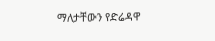ማለታቸውን የድሬዳዋ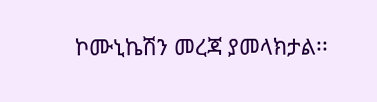ኮሙኒኬሽን መረጃ ያመላክታል፡፡